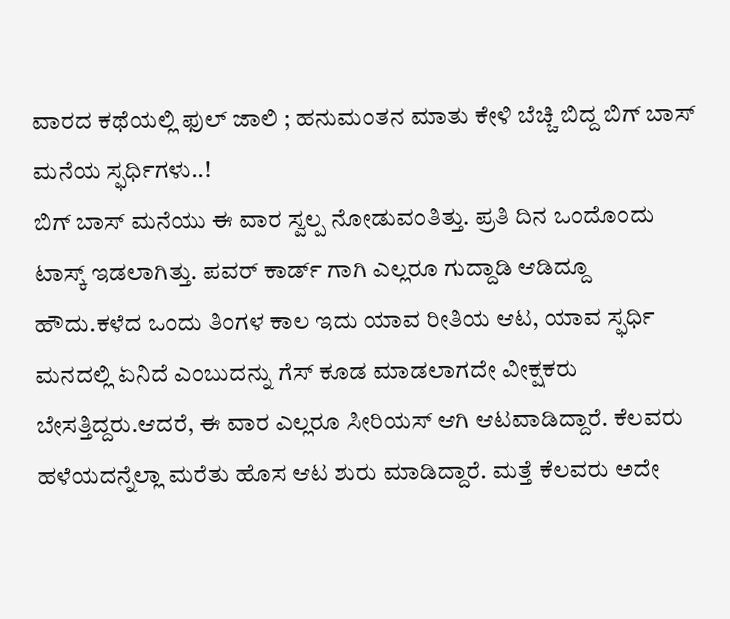ವಾರದ ಕಥೆಯಲ್ಲಿ ಫುಲ್ ಜಾಲಿ ; ಹನುಮಂತನ ಮಾತು ಕೇಳಿ ಬೆಚ್ಚಿ ಬಿದ್ದ ಬಿಗ್ ಬಾಸ್ ಮನೆಯ ಸ್ಫರ್ಧಿಗಳು..!
ಬಿಗ್ ಬಾಸ್ ಮನೆಯು ಈ ವಾರ ಸ್ವಲ್ಪ ನೋಡುವಂತಿತ್ತು. ಪ್ರತಿ ದಿನ ಒಂದೊಂದು ಟಾಸ್ಕ್ ಇಡಲಾಗಿತ್ತು. ಪವರ್ ಕಾರ್ಡ್ ಗಾಗಿ ಎಲ್ಲರೂ ಗುದ್ದಾಡಿ ಆಡಿದ್ದೂ ಹೌದು.ಕಳೆದ ಒಂದು ತಿಂಗಳ ಕಾಲ ಇದು ಯಾವ ರೀತಿಯ ಆಟ, ಯಾವ ಸ್ಫರ್ಧಿ ಮನದಲ್ಲಿ ಏನಿದೆ ಎಂಬುದನ್ನು ಗೆಸ್ ಕೂಡ ಮಾಡಲಾಗದೇ ವೀಕ್ಷಕರು ಬೇಸತ್ತಿದ್ದರು.ಆದರೆ, ಈ ವಾರ ಎಲ್ಲರೂ ಸೀರಿಯಸ್ ಆಗಿ ಆಟವಾಡಿದ್ದಾರೆ. ಕೆಲವರು ಹಳೆಯದನ್ನೆಲ್ಲಾ ಮರೆತು ಹೊಸ ಆಟ ಶುರು ಮಾಡಿದ್ದಾರೆ. ಮತ್ತೆ ಕೆಲವರು ಅದೇ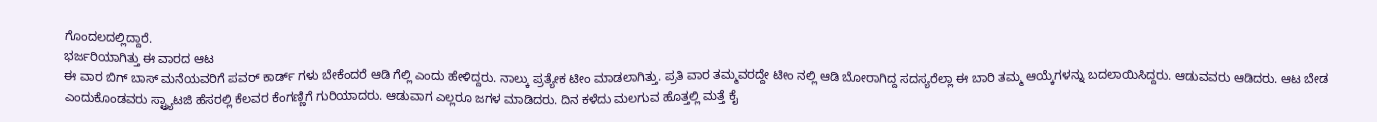ಗೊಂದಲದಲ್ಲಿದ್ದಾರೆ.
ಭರ್ಜರಿಯಾಗಿತ್ತು ಈ ವಾರದ ಆಟ
ಈ ವಾರ ಬಿಗ್ ಬಾಸ್ ಮನೆಯವರಿಗೆ ಪವರ್ ಕಾರ್ಡ್ ಗಳು ಬೇಕೆಂದರೆ ಆಡಿ ಗೆಲ್ಲಿ ಎಂದು ಹೇಳಿದ್ದರು. ನಾಲ್ಕು ಪ್ರತ್ಯೇಕ ಟೀಂ ಮಾಡಲಾಗಿತ್ತು. ಪ್ರತಿ ವಾರ ತಮ್ಮವರದ್ದೇ ಟೀಂ ನಲ್ಲಿ ಆಡಿ ಬೋರಾಗಿದ್ದ ಸದಸ್ಯರೆಲ್ಲಾ ಈ ಬಾರಿ ತಮ್ಮ ಆಯ್ಕೆಗಳನ್ನು ಬದಲಾಯಿಸಿದ್ದರು. ಆಡುವವರು ಆಡಿದರು. ಆಟ ಬೇಡ ಎಂದುಕೊಂಡವರು ಸ್ಟ್ರ್ಯಾಟಜಿ ಹೆಸರಲ್ಲಿ ಕೆಲವರ ಕೆಂಗಣ್ಣಿಗೆ ಗುರಿಯಾದರು. ಆಡುವಾಗ ಎಲ್ಲರೂ ಜಗಳ ಮಾಡಿದರು. ದಿನ ಕಳೆದು ಮಲಗುವ ಹೊತ್ತಲ್ಲಿ ಮತ್ತೆ ಕೈ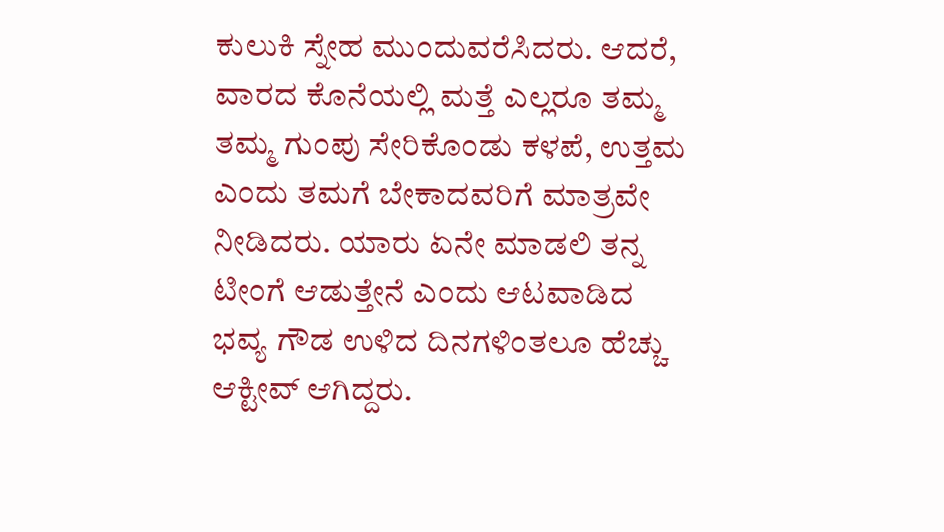ಕುಲುಕಿ ಸ್ನೇಹ ಮುಂದುವರೆಸಿದರು. ಆದರೆ, ವಾರದ ಕೊನೆಯಲ್ಲಿ ಮತ್ತೆ ಎಲ್ಲರೂ ತಮ್ಮ ತಮ್ಮ ಗುಂಪು ಸೇರಿಕೊಂಡು ಕಳಪೆ, ಉತ್ತಮ ಎಂದು ತಮಗೆ ಬೇಕಾದವರಿಗೆ ಮಾತ್ರವೇ ನೀಡಿದರು. ಯಾರು ಏನೇ ಮಾಡಲಿ ತನ್ನ ಟೀಂಗೆ ಆಡುತ್ತೇನೆ ಎಂದು ಆಟವಾಡಿದ ಭವ್ಯ ಗೌಡ ಉಳಿದ ದಿನಗಳಿಂತಲೂ ಹೆಚ್ಚು ಆಕ್ಟೀವ್ ಆಗಿದ್ದರು.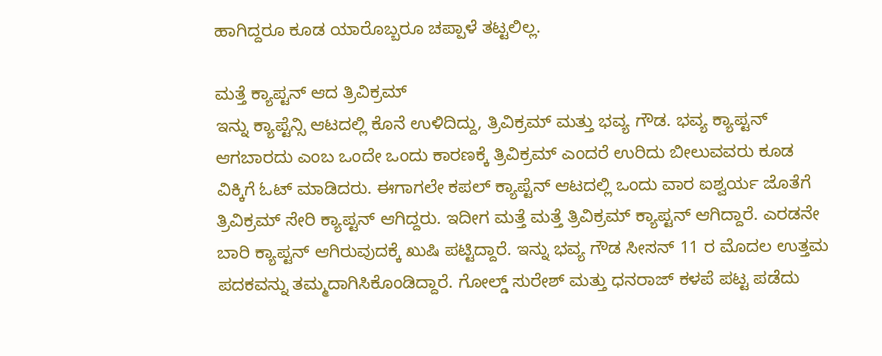ಹಾಗಿದ್ದರೂ ಕೂಡ ಯಾರೊಬ್ಬರೂ ಚಪ್ಪಾಳೆ ತಟ್ಟಲಿಲ್ಲ.

ಮತ್ತೆ ಕ್ಯಾಪ್ಟನ್ ಆದ ತ್ರಿವಿಕ್ರಮ್
ಇನ್ನು ಕ್ಯಾಪ್ಟೆನ್ಸಿ ಆಟದಲ್ಲಿ ಕೊನೆ ಉಳಿದಿದ್ದು, ತ್ರಿವಿಕ್ರಮ್ ಮತ್ತು ಭವ್ಯ ಗೌಡ. ಭವ್ಯ ಕ್ಯಾಪ್ಟನ್ ಆಗಬಾರದು ಎಂಬ ಒಂದೇ ಒಂದು ಕಾರಣಕ್ಕೆ ತ್ರಿವಿಕ್ರಮ್ ಎಂದರೆ ಉರಿದು ಬೀಲುವವರು ಕೂಡ ವಿಕ್ಕಿಗೆ ಓಟ್ ಮಾಡಿದರು. ಈಗಾಗಲೇ ಕಪಲ್ ಕ್ಯಾಪ್ಟೆನ್ ಆಟದಲ್ಲಿ ಒಂದು ವಾರ ಐಶ್ವರ್ಯ ಜೊತೆಗೆ ತ್ರಿವಿಕ್ರಮ್ ಸೇರಿ ಕ್ಯಾಪ್ಟನ್ ಆಗಿದ್ದರು. ಇದೀಗ ಮತ್ತೆ ಮತ್ತೆ ತ್ರಿವಿಕ್ರಮ್ ಕ್ಯಾಪ್ಟನ್ ಆಗಿದ್ದಾರೆ. ಎರಡನೇ ಬಾರಿ ಕ್ಯಾಪ್ಟನ್ ಆಗಿರುವುದಕ್ಕೆ ಖುಷಿ ಪಟ್ಟಿದ್ದಾರೆ. ಇನ್ನು ಭವ್ಯ ಗೌಡ ಸೀಸನ್ 11 ರ ಮೊದಲ ಉತ್ತಮ ಪದಕವನ್ನು ತಮ್ಮದಾಗಿಸಿಕೊಂಡಿದ್ದಾರೆ. ಗೋಲ್ಡ್ ಸುರೇಶ್ ಮತ್ತು ಧನರಾಜ್ ಕಳಪೆ ಪಟ್ಟ ಪಡೆದು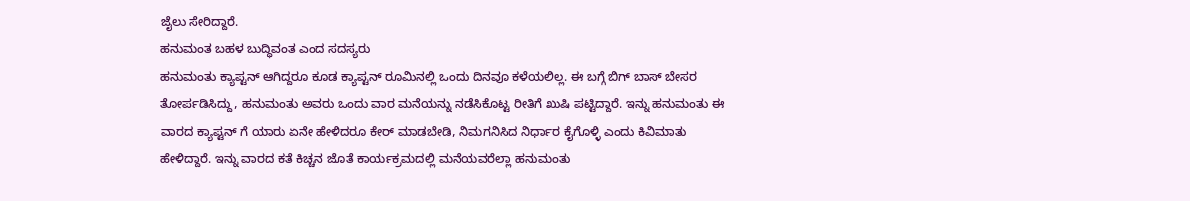ಜೈಲು ಸೇರಿದ್ದಾರೆ.
ಹನುಮಂತ ಬಹಳ ಬುದ್ಧಿವಂತ ಎಂದ ಸದಸ್ಯರು
ಹನುಮಂತು ಕ್ಯಾಪ್ಟನ್ ಆಗಿದ್ದರೂ ಕೂಡ ಕ್ಯಾಪ್ಟನ್ ರೂಮಿನಲ್ಲಿ ಒಂದು ದಿನವೂ ಕಳೆಯಲಿಲ್ಲ. ಈ ಬಗ್ಗೆ ಬಿಗ್ ಬಾಸ್ ಬೇಸರ ತೋರ್ಪಡಿಸಿದ್ದು, ಹನುಮಂತು ಅವರು ಒಂದು ವಾರ ಮನೆಯನ್ನು ನಡೆಸಿಕೊಟ್ಟ ರೀತಿಗೆ ಖುಷಿ ಪಟ್ಟಿದ್ದಾರೆ. ಇನ್ನು ಹನುಮಂತು ಈ ವಾರದ ಕ್ಯಾಪ್ಟನ್ ಗೆ ಯಾರು ಏನೇ ಹೇಳಿದರೂ ಕೇರ್ ಮಾಡಬೇಡಿ, ನಿಮಗನಿಸಿದ ನಿರ್ಧಾರ ಕೈಗೊಳ್ಳಿ ಎಂದು ಕಿವಿಮಾತು ಹೇಳಿದ್ದಾರೆ. ಇನ್ನು ವಾರದ ಕತೆ ಕಿಚ್ಚನ ಜೊತೆ ಕಾರ್ಯಕ್ರಮದಲ್ಲಿ ಮನೆಯವರೆಲ್ಲಾ ಹನುಮಂತು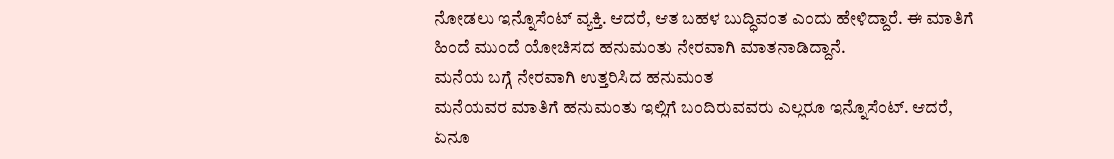ನೋಡಲು ಇನ್ನೊಸೆಂಟ್ ವ್ಯಕ್ತಿ. ಆದರೆ, ಆತ ಬಹಳ ಬುದ್ಧಿವಂತ ಎಂದು ಹೇಳಿದ್ದಾರೆ. ಈ ಮಾತಿಗೆ ಹಿಂದೆ ಮುಂದೆ ಯೋಚಿಸದ ಹನುಮಂತು ನೇರವಾಗಿ ಮಾತನಾಡಿದ್ದಾನೆ.
ಮನೆಯ ಬಗ್ಗೆ ನೇರವಾಗಿ ಉತ್ತರಿಸಿದ ಹನುಮಂತ
ಮನೆಯವರ ಮಾತಿಗೆ ಹನುಮಂತು ಇಲ್ಲಿಗೆ ಬಂದಿರುವವರು ಎಲ್ಲರೂ ಇನ್ನೊಸೆಂಟ್. ಆದರೆ, ಏನೂ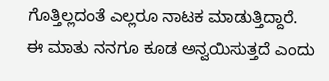ಗೊತ್ತಿಲ್ಲದಂತೆ ಎಲ್ಲರೂ ನಾಟಕ ಮಾಡುತ್ತಿದ್ದಾರೆ. ಈ ಮಾತು ನನಗೂ ಕೂಡ ಅನ್ವಯಿಸುತ್ತದೆ ಎಂದು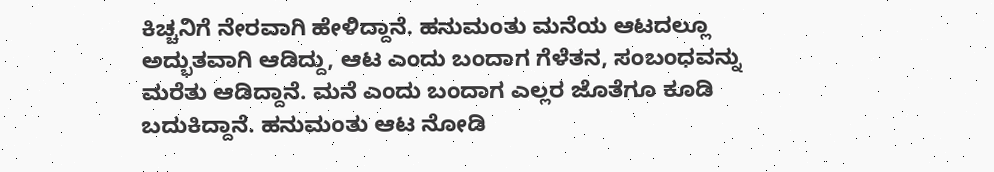ಕಿಚ್ಚನಿಗೆ ನೇರವಾಗಿ ಹೇಳಿದ್ದಾನೆ. ಹನುಮಂತು ಮನೆಯ ಆಟದಲ್ಲೂ ಅದ್ಭುತವಾಗಿ ಆಡಿದ್ದು, ಆಟ ಎಂದು ಬಂದಾಗ ಗೆಳೆತನ, ಸಂಬಂಧವನ್ನು ಮರೆತು ಆಡಿದ್ದಾನೆ. ಮನೆ ಎಂದು ಬಂದಾಗ ಎಲ್ಲರ ಜೊತೆಗೂ ಕೂಡಿ ಬದುಕಿದ್ದಾನೆ. ಹನುಮಂತು ಆಟ ನೋಡಿ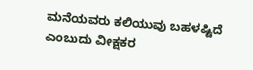ಮನೆಯವರು ಕಲಿಯುವು ಬಹಳಷ್ಟಿದೆ ಎಂಬುದು ವೀಕ್ಷಕರ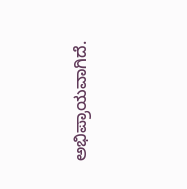ಅಭಿಪ್ರಾಯವಾಗಿದೆ.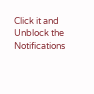Click it and Unblock the Notifications